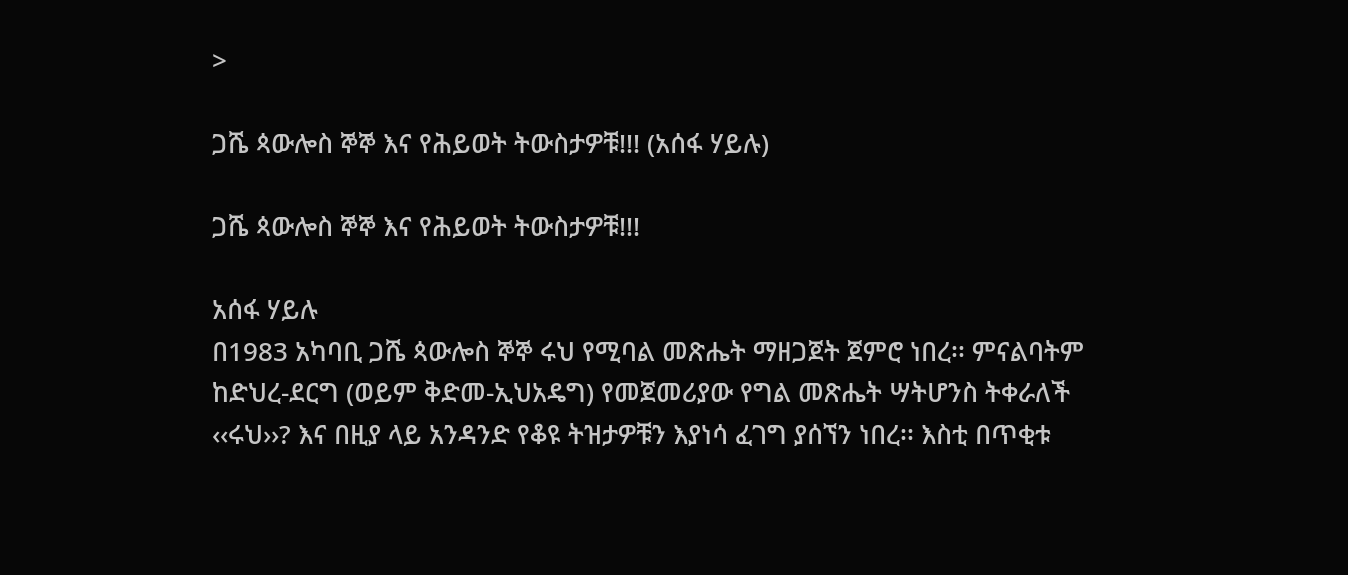>

ጋሼ ጳውሎስ ኞኞ እና የሕይወት ትውስታዎቹ!!! (አሰፋ ሃይሉ)

ጋሼ ጳውሎስ ኞኞ እና የሕይወት ትውስታዎቹ!!!

አሰፋ ሃይሉ
በ1983 አካባቢ ጋሼ ጳውሎስ ኞኞ ሩህ የሚባል መጽሔት ማዘጋጀት ጀምሮ ነበረ፡፡ ምናልባትም ከድህረ-ደርግ (ወይም ቅድመ-ኢህአዴግ) የመጀመሪያው የግል መጽሔት ሣትሆንስ ትቀራለች ‹‹ሩህ››? እና በዚያ ላይ አንዳንድ የቆዩ ትዝታዎቹን እያነሳ ፈገግ ያሰኘን ነበረ፡፡ እስቲ በጥቂቱ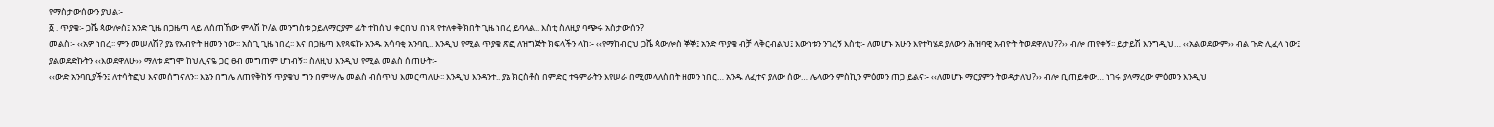የማስታውሰውን ያህል፡-
፩ . ጥያቄ፡- ጋሼ ጳውሎስ፤ አንድ ጊዜ በጋዜጣ ላይ ለሰጠኸው ምላሽ ኮ/ል መንግስቱ ኃይለማርያም ፊት ተከሰህ ቀርበህ በነጻ የተለቀቅክበት ጊዜ ነበረ ይባላል.. እስቲ ስለዚያ ባጭሩ አስታውሰን?
መልስ፡- ‹‹አዎ ነበረ፡፡ ምን መሠለሽ? ያኔ የአብዮት ዘመን ነው፡፡ አስጊ ጊዜ ነበረ፡፡ እና በጋዜጣ እየጻፍኩ አንዱ አሳባቂ አንባቢ.. እንዲህ የሚል ጥያቄ ጽፎ ለዝግጅት ክፍላችን ላከ፡- ‹‹የማከብርህ ጋሼ ጳውሎስ ኞኞ፤ አንድ ጥያቄ ብቻ ላቅርብልህ፤ እውነቱን ንገረኝ እስቲ፡- ለመሆኑ አሁን እየተካሄደ ያለውን ሕዝባዊ አብዮት ትወደዋለህ??›› ብሎ ጠየቀኝ፡፡ ይታይሽ እንግዲህ… ‹‹አልወደውም›› ብል ጉድ ሊፈላ ነው፤ ያልወደድኩትን ‹‹እወደዋለሁ›› ማለቱ ደግሞ ከህሊናዬ ጋር ፀብ መግጠም ሆነብኝ፡፡ ስለዚህ እንዲህ የሚል መልስ ሰጠሁት፡-
‹‹ውድ አንባቢያችን፤ ለተሳትፎህ እናመሰግናለን፡፡ እኔን በግሌ ለጠየቅከኝ ጥያቄህ ግን በምሣሌ መልስ ብሰጥህ እመርጣለሁ፡፡ እንዲህ እንዳንተ.. ያኔ ክርስቶስ በምድር ተዓምራትን እየሠራ በሚመላለስበት ዘመን ነበር… አንዱ ለፈተና ያለው ሰው… ሌላውን ምስኪን ምዕመን ጠጋ ይልና፡- ‹‹ለመሆኑ ማርያምን ትወዳታለህ?›› ብሎ ቢጠይቀው… ነገሩ ያላማረው ምዕመን እንዲህ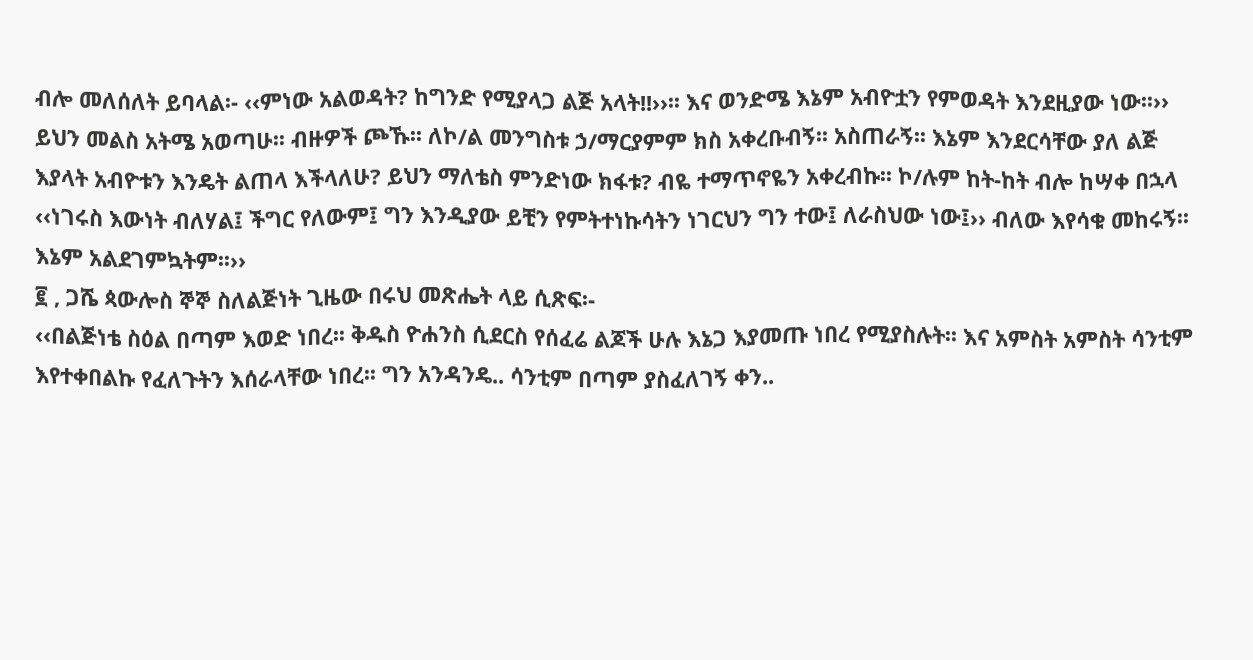ብሎ መለሰለት ይባላል፡- ‹‹ምነው አልወዳት? ከግንድ የሚያላጋ ልጅ አላት!!››፡፡ እና ወንድሜ እኔም አብዮቷን የምወዳት እንደዚያው ነው፡፡››
ይህን መልስ አትሜ አወጣሁ፡፡ ብዙዎች ጮኹ፡፡ ለኮ/ል መንግስቱ ኃ/ማርያምም ክስ አቀረቡብኝ፡፡ አስጠራኝ፡፡ እኔም እንደርሳቸው ያለ ልጅ እያላት አብዮቱን እንዴት ልጠላ እችላለሁ? ይህን ማለቴስ ምንድነው ክፋቱ? ብዬ ተማጥኖዬን አቀረብኩ፡፡ ኮ/ሉም ከት-ከት ብሎ ከሣቀ በኋላ ‹‹ነገሩስ እውነት ብለሃል፤ ችግር የለውም፤ ግን እንዲያው ይቺን የምትተነኩሳትን ነገርህን ግን ተው፤ ለራስህው ነው፤›› ብለው እየሳቁ መከሩኝ፡፡ እኔም አልደገምኳትም፡፡››
፪ , ጋሼ ጳውሎስ ኞኞ ስለልጅነት ጊዜው በሩህ መጽሔት ላይ ሲጽፍ፡-
‹‹በልጅነቴ ስዕል በጣም እወድ ነበረ፡፡ ቅዱስ ዮሐንስ ሲደርስ የሰፈሬ ልጆች ሁሉ እኔጋ እያመጡ ነበረ የሚያስሉት፡፡ እና አምስት አምስት ሳንቲም እየተቀበልኩ የፈለጉትን እሰራላቸው ነበረ፡፡ ግን አንዳንዴ.. ሳንቲም በጣም ያስፈለገኝ ቀን..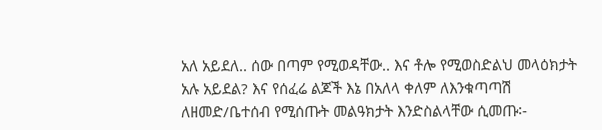አለ አይደለ.. ሰው በጣም የሚወዳቸው.. እና ቶሎ የሚወስድልህ መላዕክታት አሉ አይደል? እና የሰፈሬ ልጆች እኔ በአለላ ቀለም ለእንቁጣጣሽ ለዘመድ/ቤተሰብ የሚሰጡት መልዓክታት እንድስልላቸው ሲመጡ፡-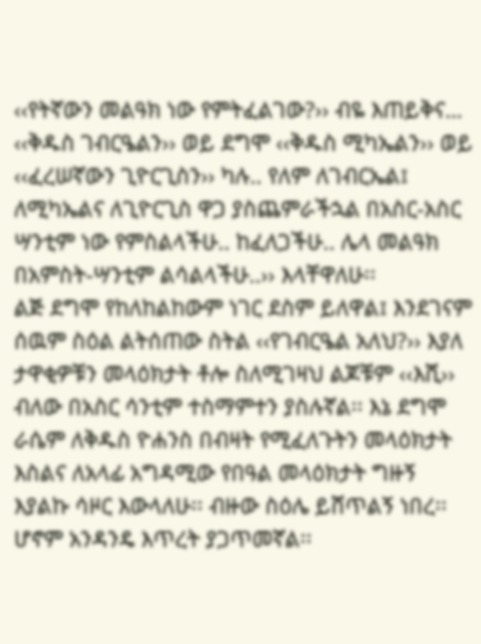‹‹የትኛውን መልዓክ ነው የምትፈልገው?›› ብዬ እጠይቅና… ‹‹ቅዱስ ገብርዔልን›› ወይ ደግሞ ‹‹ቅዱስ ሚካኤልን›› ወይ ‹‹ፈረሠኛውን ጊዮርጊስን›› ካሉ.. የለም ለገብርኤል፤ ለሚካኤልና ለጊዮርጊስ ዋጋ ያስጨምራችኋል በአስር-አስር ሣንቲም ነው የምስልላችሁ.. ከፈለጋችሁ.. ሌላ መልዓክ በአምስት-ሣንቲም ልሳልላችሁ..›› እላቸዋለሁ፡፡
ልጅ ደግሞ የከለከልከውም ነገር ደስም ይለዋል፤ እንደገናም ሰዉም ስዕል ልትሰጠው ስትል ‹‹የገብርዔል አለህ?›› እያለ ታዋቂዎቹን መላዕክታት ቶሎ ስለሚገዛህ ልጆቹም ‹‹እሺ›› ብለው በአስር ሳንቲም ተስማምተን ያስሉኛል፡፡ እኔ ደግሞ ራሴም ለቅዱስ ዮሐንስ በብዛት የሚፈለጉትን መላዕክታት እስልና ለአላፊ አግዳሚው የበዓል መላዕክታት ግዙኝ እያልኩ ሳዞር እውላለሁ፡፡ ብዙው ስዕሌ ይሸጥልኝ ነበረ፡፡ ሆኖም አንዳንዴ እጥረት ያጋጥመኛል፡፡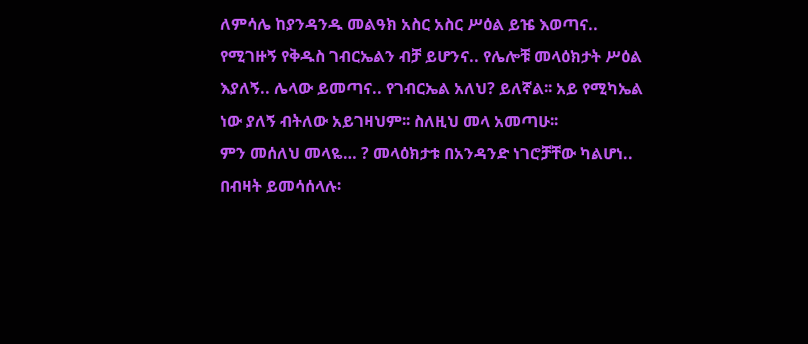ለምሳሌ ከያንዳንዱ መልዓክ አስር አስር ሥዕል ይዤ እወጣና.. የሚገዙኝ የቅዱስ ገብርኤልን ብቻ ይሆንና.. የሌሎቹ መላዕክታት ሥዕል እያለኝ.. ሌላው ይመጣና.. የገብርኤል አለህ? ይለኛል፡፡ አይ የሚካኤል ነው ያለኝ ብትለው አይገዛህም፡፡ ስለዚህ መላ አመጣሁ፡፡
ምን መሰለህ መላዬ… ? መላዕክታቱ በአንዳንድ ነገሮቻቸው ካልሆነ.. በብዛት ይመሳሰላሉ፡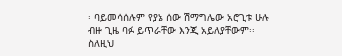፡ ባይመሳሰሉም የያኔ ሰው ሽማግሌው አሮጊቱ ሁሉ ብዙ ጊዜ ባፉ ይጥራቸው እንጂ አይለያቸውም፡፡ ስለዚህ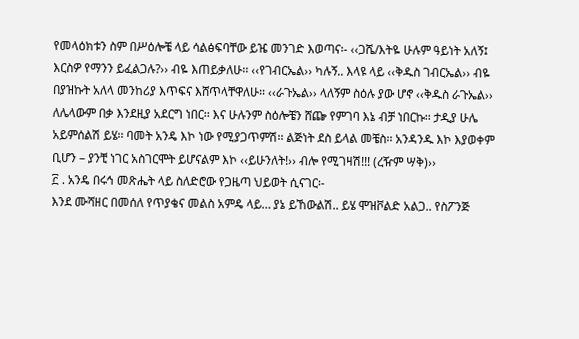የመላዕክቱን ስም በሥዕሎቼ ላይ ሳልፅፍባቸው ይዤ መንገድ እወጣና፡- ‹‹ጋሼ/እትዬ ሁሉም ዓይነት አለኝ፤ እርስዎ የማንን ይፈልጋሉ?›› ብዬ እጠይቃለሁ፡፡ ‹‹የገብርኤል›› ካሉኝ.. እላዩ ላይ ‹‹ቅዱስ ገብርኤል›› ብዬ በያዝኩት አለላ መንከሪያ እጥፍና እሸጥላቸዋለሁ፡፡ ‹‹ራጉኤል›› ላለኝም ስዕሉ ያው ሆኖ ‹‹ቅዱስ ራጉኤል›› ለሌላውም በቃ እንደዚያ አደርግ ነበር፡፡ እና ሁሉንም ስዕሎቼን ሸጬ የምገባ እኔ ብቻ ነበርኩ፡፡ ታዲያ ሁሌ አይምሰልሽ ይሄ፡፡ ባመት አንዴ እኮ ነው የሚያጋጥምሽ፡፡ ልጅነት ደስ ይላል መቼስ፡፡ አንዳንዱ እኮ እያወቀም ቢሆን – ያንቺ ነገር አስገርሞት ይሆናልም እኮ ‹‹ይሁንለት!›› ብሎ የሚገዛሽ!!! (ረዥም ሣቅ)››
፫ . አንዴ በሩኅ መጽሔት ላይ ስለድሮው የጋዜጣ ህይወት ሲናገር፡-
እንደ ሙሻዘር በመሰለ የጥያቄና መልስ አምዴ ላይ… ያኔ ይኸውልሽ.. ይሄ ሞዝቮልድ አልጋ.. የስፖንጅ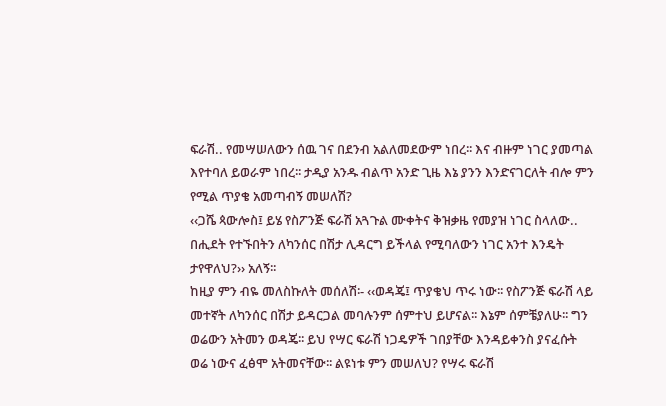ፍራሽ.. የመሣሠለውን ሰዉ ገና በደንብ አልለመደውም ነበረ፡፡ እና ብዙም ነገር ያመጣል እየተባለ ይወራም ነበረ፡፡ ታዲያ አንዱ ብልጥ አንድ ጊዜ እኔ ያንን እንድናገርለት ብሎ ምን የሚል ጥያቄ አመጣብኝ መሠለሽ?
‹‹ጋሼ ጳውሎስ፤ ይሄ የስፖንጅ ፍራሽ አጓጉል ሙቀትና ቅዝቃዜ የመያዝ ነገር ስላለው.. በሒደት የተኙበትን ለካንሰር በሽታ ሊዳርግ ይችላል የሚባለውን ነገር አንተ እንዴት ታየዋለህ?›› አለኝ፡፡
ከዚያ ምን ብዬ መለስኩለት መሰለሽ፡- ‹‹ወዳጄ፤ ጥያቄህ ጥሩ ነው፡፡ የስፖንጅ ፍራሽ ላይ መተኛት ለካንሰር በሽታ ይዳርጋል መባሉንም ሰምተህ ይሆናል፡፡ እኔም ሰምቼያለሁ፡፡ ግን ወሬውን አትመን ወዳጄ፡፡ ይህ የሣር ፍራሽ ነጋዴዎች ገበያቸው እንዳይቀንስ ያናፈሱት ወሬ ነውና ፈፅሞ አትመናቸው፡፡ ልዩነቱ ምን መሠለህ? የሣሩ ፍራሽ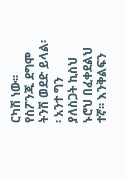ርካሽ ነው፡፡ የስፖንጁ ደግሞ ትንሽ ወደድ ይላል፡፡ አንተ ግን ያለስጋት ኪስህ ኑሮህ በፈቀደልህ ተኛ፡፡ እንቅልፍን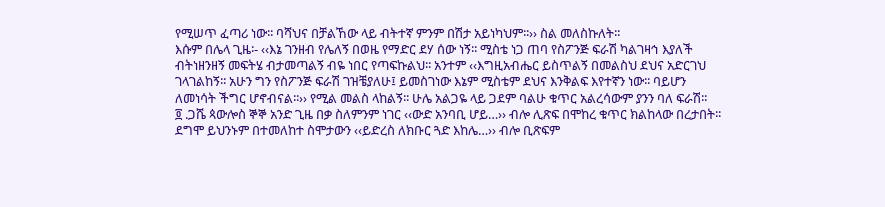የሚሠጥ ፈጣሪ ነው፡፡ ባሻህና በቻልኸው ላይ ብትተኛ ምንም በሽታ አይነካህም፡፡›› ስል መለስኩለት፡፡
እሱም በሌላ ጊዜ፡- ‹‹እኔ ገንዘብ የሌለኝ በወዜ የማድር ደሃ ሰው ነኝ፡፡ ሚስቴ ነጋ ጠባ የስፖንጅ ፍራሽ ካልገዛኅ እያለች ብትነዘንዘኝ መፍትሄ ብታመጣልኝ ብዬ ነበር የጣፍኩልህ፡፡ አንተም ‹‹እግዚአብሔር ይስጥልኝ በመልስህ ደህና አድርገህ ገላገልከኝ፡፡ አሁን ግን የስፖንጅ ፍራሽ ገዝቼያለሁ፤ ይመስገነው እኔም ሚስቴም ደህና እንቅልፍ እየተኛን ነው፡፡ ባይሆን ለመነሳት ችግር ሆኖብናል፡፡›› የሚል መልስ ላከልኝ፡፡ ሁሌ አልጋዬ ላይ ጋደም ባልሁ ቁጥር አልረሳውም ያንን ባለ ፍራሽ፡፡
፬ .ጋሼ ጳውሎስ ኞኞ አንድ ጊዜ በቃ ስለምንም ነገር ‹‹ውድ አንባቢ ሆይ…›› ብሎ ሊጽፍ በሞከረ ቁጥር ክልከላው በረታበት፡፡ ደግሞ ይህንኑም በተመለከተ ስሞታውን ‹‹ይድረስ ለክቡር ጓድ እከሌ…›› ብሎ ቢጽፍም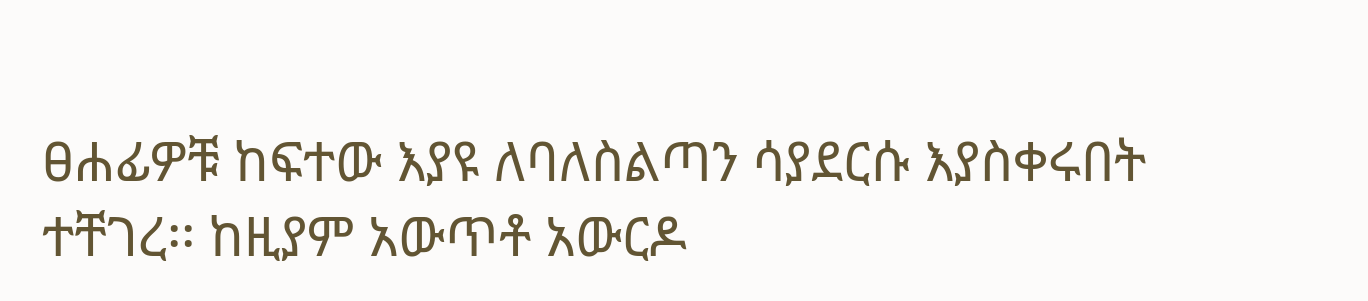ፀሐፊዎቹ ከፍተው እያዩ ለባለስልጣን ሳያደርሱ እያስቀሩበት ተቸገረ፡፡ ከዚያም አውጥቶ አውርዶ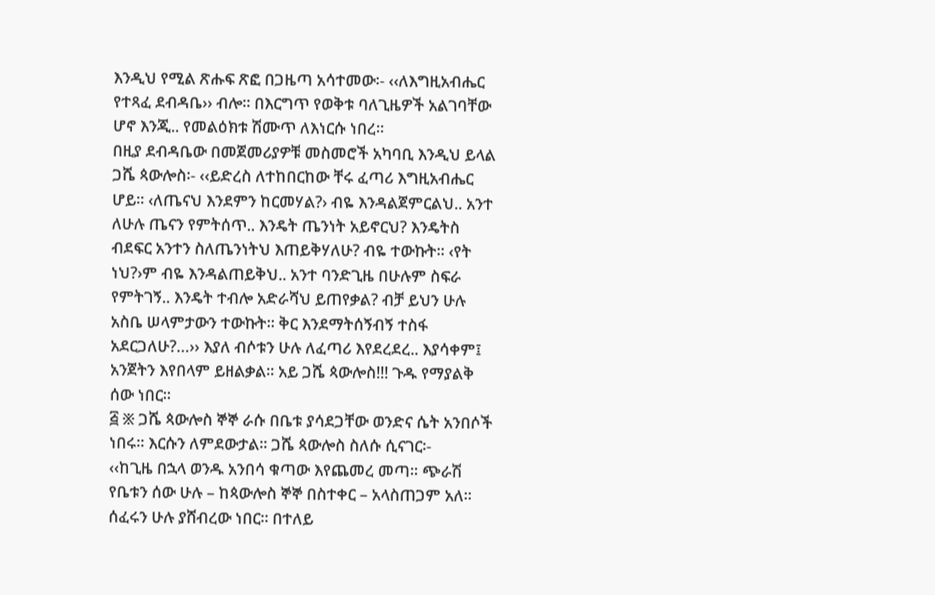እንዲህ የሚል ጽሑፍ ጽፎ በጋዜጣ አሳተመው፡- ‹‹ለእግዚአብሔር የተጻፈ ደብዳቤ›› ብሎ፡፡ በእርግጥ የወቅቱ ባለጊዜዎች አልገባቸው ሆኖ እንጂ.. የመልዕክቱ ሽሙጥ ለእነርሱ ነበረ፡፡
በዚያ ደብዳቤው በመጀመሪያዎቹ መስመሮች አካባቢ እንዲህ ይላል ጋሼ ጳውሎስ፡- ‹‹ይድረስ ለተከበርከው ቸሩ ፈጣሪ እግዚአብሔር ሆይ፡፡ ‹ለጤናህ እንደምን ከርመሃል?› ብዬ እንዳልጀምርልህ.. አንተ ለሁሉ ጤናን የምትሰጥ.. እንዴት ጤንነት አይኖርህ? እንዴትስ ብደፍር አንተን ስለጤንነትህ እጠይቅሃለሁ? ብዬ ተውኩት፡፡ ‹የት ነህ?›ም ብዬ እንዳልጠይቅህ.. አንተ ባንድጊዜ በሁሉም ስፍራ የምትገኝ.. እንዴት ተብሎ አድራሻህ ይጠየቃል? ብቻ ይህን ሁሉ አስቤ ሠላምታውን ተውኩት፡፡ ቅር እንደማትሰኝብኝ ተስፋ አደርጋለሁ?…›› እያለ ብሶቱን ሁሉ ለፈጣሪ እየደረደረ.. እያሳቀም፤ አንጀትን እየበላም ይዘልቃል፡፡ አይ ጋሼ ጳውሎስ!!! ጉዱ የማያልቅ ሰው ነበር፡፡
፭ ፠ ጋሼ ጳውሎስ ኞኞ ራሱ በቤቱ ያሳደጋቸው ወንድና ሴት አንበሶች ነበሩ፡፡ እርሱን ለምደውታል፡፡ ጋሼ ጳውሎስ ስለሱ ሲናገር፡-
‹‹ከጊዜ በኋላ ወንዱ አንበሳ ቁጣው እየጨመረ መጣ፡፡ ጭራሽ የቤቱን ሰው ሁሉ – ከጳውሎስ ኞኞ በስተቀር – አላስጠጋም አለ፡፡ ሰፈሩን ሁሉ ያሸብረው ነበር፡፡ በተለይ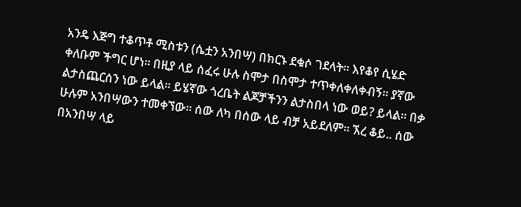አንዴ እጅግ ተቆጥቶ ሚስቱን (ሴቷን አንበሣ) በክርኑ ደቁሶ ገደላት፡፡ እየቆየ ሲሄድ ቀለቡም ችግር ሆነ፡፡ በዚያ ላይ ሰፈሩ ሁሉ ስሞታ በስሞታ ተጥቀለቀለቀብኝ፡፡ ያኛው ልታስጨርሰን ነው ይላል፡፡ ይሄኛው ጎረቤት ልጆቻችንን ልታስበላ ነው ወይ? ይላል፡፡ በቃ ሁሉም አንበሣውን ተመቀኘው፡፡ ሰው ለካ በሰው ላይ ብቻ አይደለም፡፡ ኧረ ቆይ.. ሰው በአንበሣ ላይ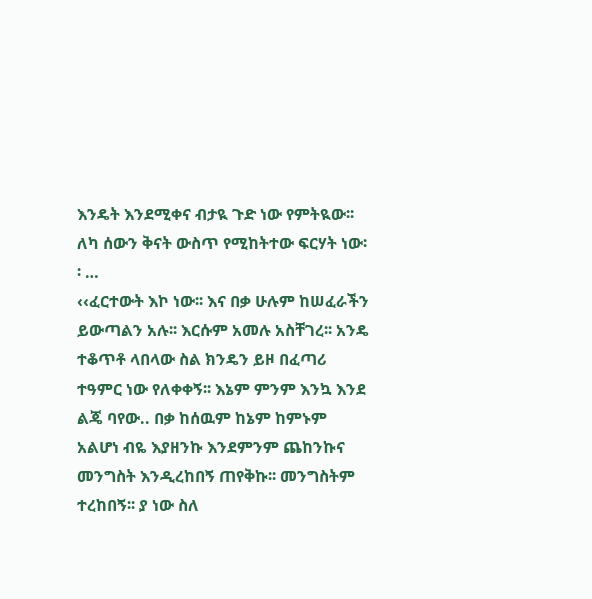እንዴት እንደሚቀና ብታዪ ጉድ ነው የምትዪው፡፡ ለካ ሰውን ቅናት ውስጥ የሚከትተው ፍርሃት ነው፡፡ …
‹‹ፈርተውት እኮ ነው፡፡ እና በቃ ሁሉም ከሠፈራችን ይውጣልን አሉ፡፡ እርሱም አመሉ አስቸገረ፡፡ አንዴ ተቆጥቶ ላበላው ስል ክንዴን ይዞ በፈጣሪ ተዓምር ነው የለቀቀኝ፡፡ እኔም ምንም እንኳ እንደ ልጄ ባየው.. በቃ ከሰዉም ከኔም ከምኑም አልሆነ ብዬ እያዘንኩ እንደምንም ጨከንኩና መንግስት እንዲረከበኝ ጠየቅኩ፡፡ መንግስትም ተረከበኝ፡፡ ያ ነው ስለ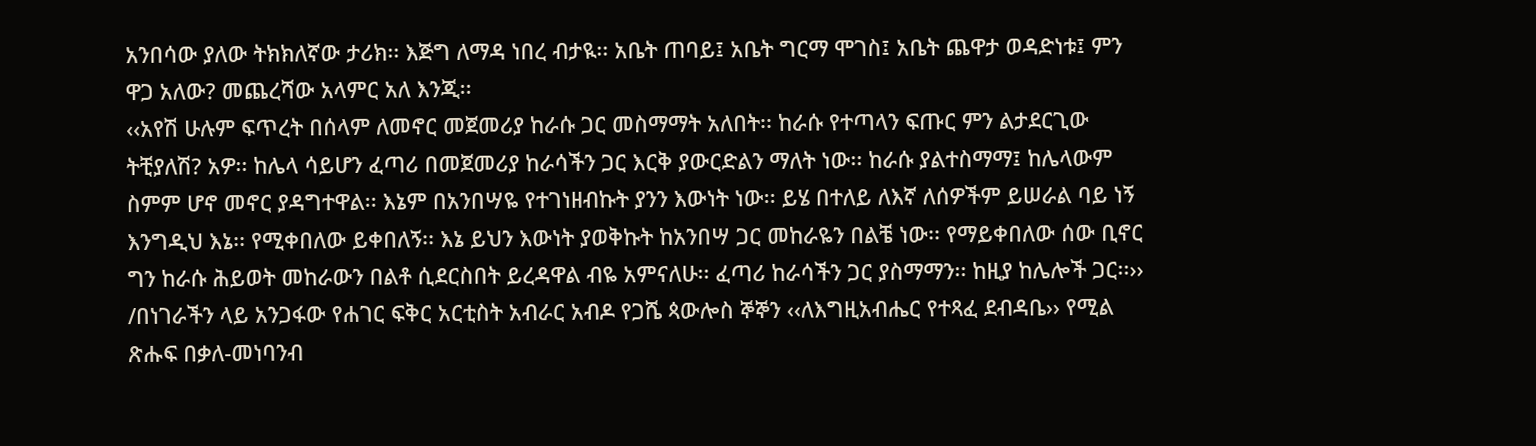አንበሳው ያለው ትክክለኛው ታሪክ፡፡ እጅግ ለማዳ ነበረ ብታዪ፡፡ አቤት ጠባይ፤ አቤት ግርማ ሞገስ፤ አቤት ጨዋታ ወዳድነቱ፤ ምን ዋጋ አለው? መጨረሻው አላምር አለ እንጂ፡፡
‹‹አየሽ ሁሉም ፍጥረት በሰላም ለመኖር መጀመሪያ ከራሱ ጋር መስማማት አለበት፡፡ ከራሱ የተጣላን ፍጡር ምን ልታደርጊው ትቺያለሽ? አዎ፡፡ ከሌላ ሳይሆን ፈጣሪ በመጀመሪያ ከራሳችን ጋር እርቅ ያውርድልን ማለት ነው፡፡ ከራሱ ያልተስማማ፤ ከሌላውም ስምም ሆኖ መኖር ያዳግተዋል፡፡ እኔም በአንበሣዬ የተገነዘብኩት ያንን እውነት ነው፡፡ ይሄ በተለይ ለእኛ ለሰዎችም ይሠራል ባይ ነኝ እንግዲህ እኔ፡፡ የሚቀበለው ይቀበለኝ፡፡ እኔ ይህን እውነት ያወቅኩት ከአንበሣ ጋር መከራዬን በልቼ ነው፡፡ የማይቀበለው ሰው ቢኖር ግን ከራሱ ሕይወት መከራውን በልቶ ሲደርስበት ይረዳዋል ብዬ አምናለሁ፡፡ ፈጣሪ ከራሳችን ጋር ያስማማን፡፡ ከዚያ ከሌሎች ጋር፡፡››
/በነገራችን ላይ አንጋፋው የሐገር ፍቅር አርቲስት አብራር አብዶ የጋሼ ጳውሎስ ኞኞን ‹‹ለእግዚአብሔር የተጻፈ ደብዳቤ›› የሚል ጽሑፍ በቃለ-መነባንብ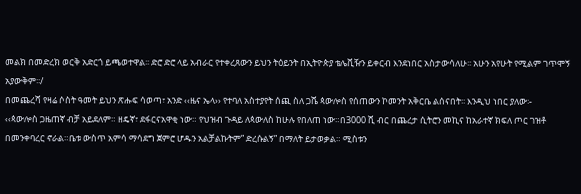መልክ በመድረክ ወርቅ አድርጎ ይጫወተዋል፡፡ ድሮ ድሮ ላይ አብራር የተቀረጸውን ይህን ትዕይንት በኢትዮጵያ ቴሌቪዥን ይቀርብ እንደነበር አስታውሳለሁ፡፡ አሁን አየሁት የሚልም ገጥሞኝ አያውቅም፡፡/
በመጨረሻ የዛሬ ሶስት ዓመት ይህን ጽሑፍ ሳወጣ፣ አንድ ‹‹ዜና ኤላ›› የተባለ አስተያየት ሰጪ ስለ ጋሼ ጳውሎስ የሰጠውን ኮመንት አቅርቤ ልሰናበት፡፡ እንዲህ ነበር ያለው፡-
‹‹ጳውሎስ ጋዜጠኛ ብቻ አይደለም። ዘዴኛ፣ ደፋርናአዋቂ ነው። የህዝብ ጉዳይ ለጳውለስ ከሁሉ የበለጠ ነው።በ3000 ሺ ብር በጨረታ ሲትሮን መኪና ከአራተኛ ክፍለ ጦር ገዝቶ በመንቀባረር ኖራል።ቤቱ ውስጥ አምሳ ማሳደግ ጀምሮ ሆዱን አልቻልኩትም” ድረሱልኝ” በማለት ይታወቃል። ሚስቱን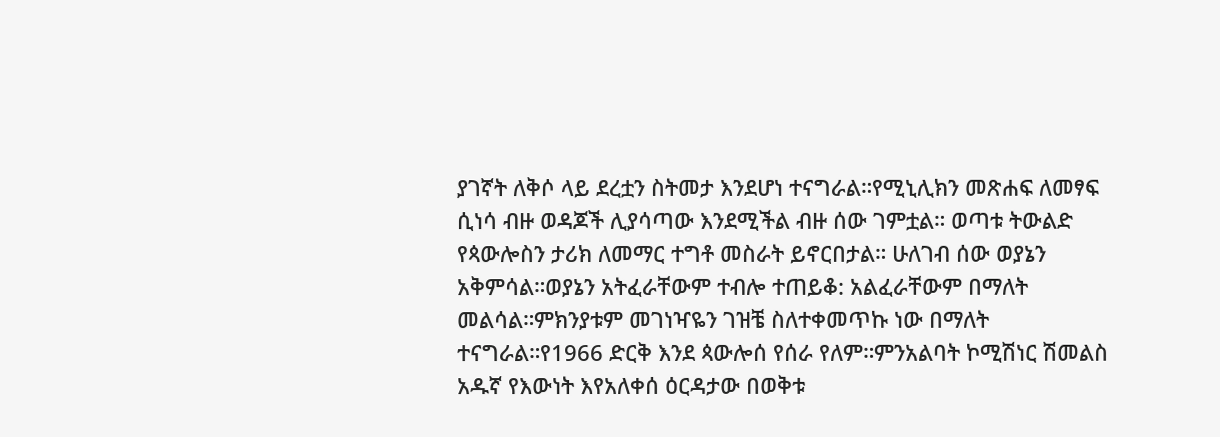ያገኛት ለቅሶ ላይ ደረቷን ስትመታ እንደሆነ ተናግራል።የሚኒሊክን መጽሐፍ ለመፃፍ ሲነሳ ብዙ ወዳጆች ሊያሳጣው እንደሚችል ብዙ ሰው ገምቷል። ወጣቱ ትውልድ የጳውሎስን ታሪክ ለመማር ተግቶ መስራት ይኖርበታል። ሁለገብ ሰው ወያኔን አቅምሳል።ወያኔን አትፈራቸውም ተብሎ ተጠይቆ: አልፈራቸውም በማለት መልሳል።ምክንያቱም መገነዣዬን ገዝቼ ስለተቀመጥኩ ነው በማለት ተናግራል።የ1966 ድርቅ እንደ ጳውሎሰ የሰራ የለም።ምንአልባት ኮሚሽነር ሽመልስ አዱኛ የእውነት እየአለቀሰ ዕርዳታው በወቅቱ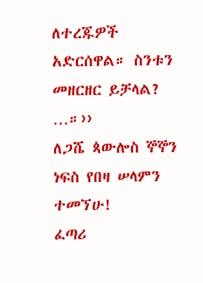ለተረጁዎች አድርሰዋል። ስንቱን መዘርዘር ይቻላል? …።››
ለጋሼ ጳውሎስ ኞኞን ነፍስ የበዛ ሠላምን ተመኘሁ!
ፈጣሪ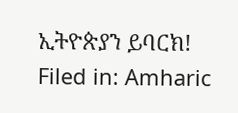ኢትዮጵያን ይባርክ!
Filed in: Amharic